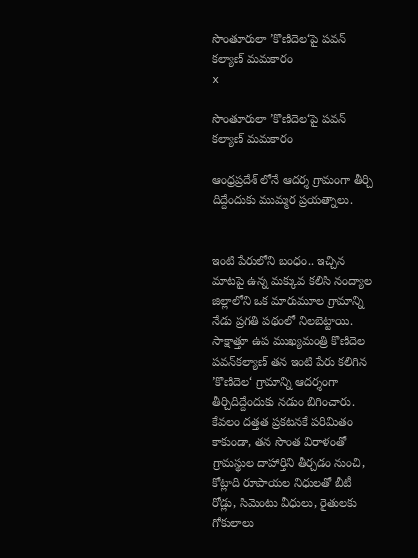సొంతూరులా ’కొణిదెల‘పై పవన్ కల్యాణ్ మమకారం
x

సొంతూరులా ’కొణిదెల‘పై పవన్ కల్యాణ్ మమకారం

ఆంధ్రప్రదేశ్ లోనే ఆదర్శ గ్రామంగా తీర్చి దిద్దేందుకు ముమ్మర ప్రయత్నాలు.


ఇంటి పేరులోని బంధం.. ఇచ్చిన మాటపై ఉన్న మక్కువ కలిసి నంద్యాల జిల్లాలోని ఒక మారుమూల గ్రామాన్ని నేడు ప్రగతి పథంలో నిలబెట్టాయి. సాక్షాత్తూ ఉప ముఖ్యమంత్రి కొణిదెల పవన్‌కల్యాణ్ తన ఇంటి పేరు కలిగిన ’కొణిదెల‘ గ్రామాన్ని ఆదర్శంగా తీర్చిదిద్దేందుకు నడుం బిగించారు. కేవలం దత్తత ప్రకటనకే పరిమితం కాకుండా, తన సొంత విరాళంతో గ్రామస్థుల దాహార్తిని తీర్చడం నుంచి, కోట్లాది రూపాయల నిధులతో బీటీ రోడ్లు, సిమెంటు వీధులు, రైతులకు గోకులాలు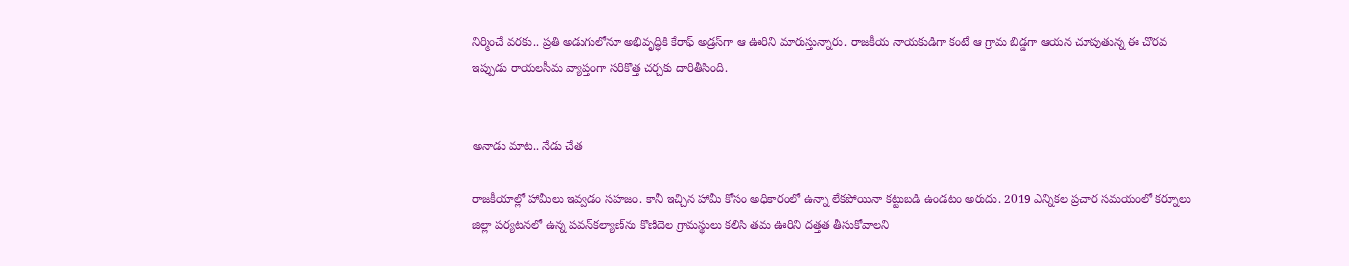నిర్మించే వరకు.. ప్రతి అడుగులోనూ అభివృద్ధికి కేరాఫ్ అడ్రస్‌గా ఆ ఊరిని మారుస్తున్నారు. రాజకీయ నాయకుడిగా కంటే ఆ గ్రామ బిడ్డగా ఆయన చూపుతున్న ఈ చొరవ ఇప్పుడు రాయలసీమ వ్యాప్తంగా సరికొత్త చర్చకు దారితీసింది.


అనాడు మాట.. నేడు చేత

రాజకీయాల్లో హామీలు ఇవ్వడం సహజం. కానీ ఇచ్చిన హామీ కోసం అధికారంలో ఉన్నా లేకపోయినా కట్టుబడి ఉండటం అరుదు. 2019 ఎన్నికల ప్రచార సమయంలో కర్నూలు జిల్లా పర్యటనలో ఉన్న పవన్‌కల్యాణ్‌ను కొణిదెల గ్రామస్థులు కలిసి తమ ఊరిని దత్తత తీసుకోవాలని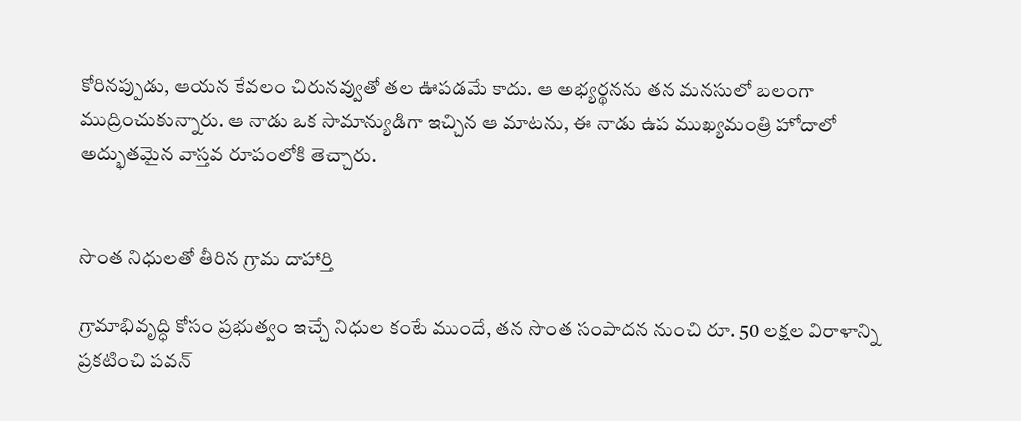కోరినప్పుడు, ఆయన కేవలం చిరునవ్వుతో తల ఊపడమే కాదు. ఆ అభ్యర్థనను తన మనసులో బలంగా ముద్రించుకున్నారు. ఆ నాడు ఒక సామాన్యుడిగా ఇచ్చిన ఆ మాటను, ఈ నాడు ఉప ముఖ్యమంత్రి హోదాలో అద్భుతమైన వాస్తవ రూపంలోకి తెచ్చారు.


సొంత నిధులతో తీరిన గ్రామ దాహార్తి

గ్రామాభివృద్ధి కోసం ప్రభుత్వం ఇచ్చే నిధుల కంటే ముందే, తన సొంత సంపాదన నుంచి రూ. 50 లక్షల విరాళాన్ని ప్రకటించి పవన్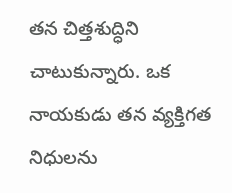తన చిత్తశుద్ధిని చాటుకున్నారు. ఒక నాయకుడు తన వ్యక్తిగత నిధులను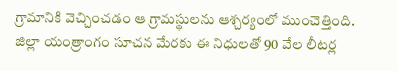గ్రామానికి వెచ్చించడం ఆ గ్రామస్థులను ఆశ్చర్యంలో ముంచెత్తింది. జిల్లా యంత్రాంగం సూచన మేరకు ఈ నిధులతో 90 వేల లీటర్ల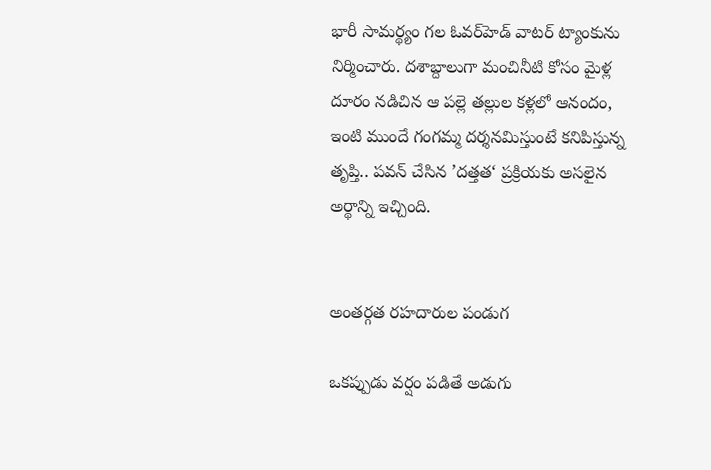భారీ సామర్థ్యం గల ఓవర్‌హెడ్ వాటర్ ట్యాంకును నిర్మించారు. దశాబ్దాలుగా మంచినీటి కోసం మైళ్ల దూరం నడిచిన ఆ పల్లె తల్లుల కళ్లలో ఆనందం, ఇంటి ముందే గంగమ్మ దర్శనమిస్తుంటే కనిపిస్తున్న తృప్తి.. పవన్ చేసిన ’దత్తత‘ ప్రక్రియకు అసలైన అర్థాన్ని ఇచ్చింది.


అంతర్గత రహదారుల పండుగ

ఒకప్పుడు వర్షం పడితే అడుగు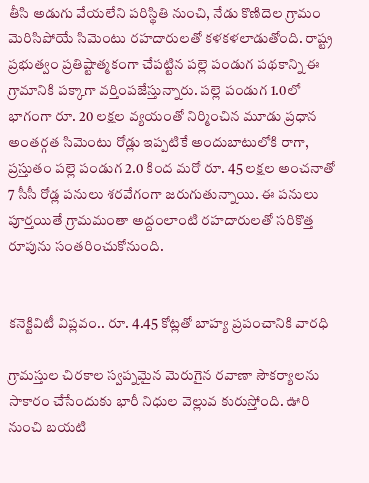తీసి అడుగు వేయలేని పరిస్థితి నుంచి, నేడు కొణిదెల గ్రామం మెరిసిపోయే సిమెంటు రహదారులతో కళకళలాడుతోంది. రాష్ట్ర ప్రభుత్వం ప్రతిష్టాత్మకంగా చేపట్టిన పల్లె పండుగ పథకాన్ని ఈ గ్రామానికి పక్కాగా వర్తింపజేస్తున్నారు. పల్లె పండుగ 1.0లో భాగంగా రూ. 20 లక్షల వ్యయంతో నిర్మించిన మూడు ప్రధాన అంతర్గత సిమెంటు రోడ్లు ఇప్పటికే అందుబాటులోకి రాగా, ప్రస్తుతం పల్లె పండుగ 2.0 కింద మరో రూ. 45 లక్షల అంచనాతో 7 సీసీ రోడ్ల పనులు శరవేగంగా జరుగుతున్నాయి. ఈ పనులు పూర్తయితే గ్రామమంతా అద్దంలాంటి రహదారులతో సరికొత్త రూపును సంతరించుకోనుంది.


కనెక్టివిటీ విప్లవం.. రూ. 4.45 కోట్లతో బాహ్య ప్రపంచానికి వారధి

గ్రామస్తుల చిరకాల స్వప్నమైన మెరుగైన రవాణా సౌకర్యాలను సాకారం చేసేందుకు భారీ నిధుల వెల్లువ కురుస్తోంది. ఊరి నుంచి బయటి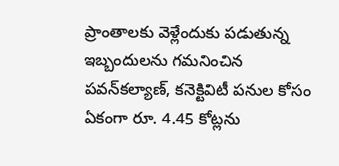ప్రాంతాలకు వెళ్లేందుకు పడుతున్న ఇబ్బందులను గమనించిన పవన్‌కల్యాణ్, కనెక్టివిటీ పనుల కోసం ఏకంగా రూ. 4.45 కోట్లను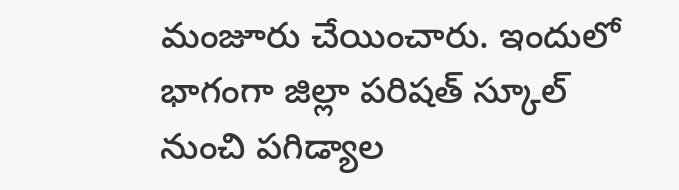మంజూరు చేయించారు. ఇందులో భాగంగా జిల్లా పరిషత్ స్కూల్ నుంచి పగిడ్యాల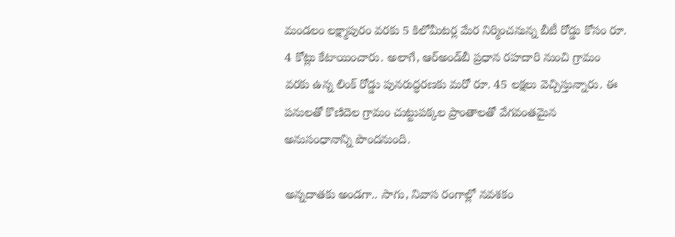మండలం లక్ష్మాపురం వరకు 5 కిలోమీటర్ల మేర నిర్మించనున్న బీటీ రోడ్డు కోసం రూ. 4 కోట్లు కేటాయించారు. అలాగే, ఆర్‌అండ్‌బీ ప్రధాన రహదారి నుంచి గ్రామం వరకు ఉన్న లింక్ రోడ్డు పునరుద్ధరణకు మరో రూ. 45 లక్షలు వెచ్చిస్తున్నారు. ఈ పనులతో కొణిదెల గ్రామం చుట్టుపక్కల ప్రాంతాలతో వేగవంతమైన అనుసంధానాన్ని పొందనుంది.

అన్నదాతకు అండగా.. సాగు, నివాస రంగాల్లో నవశకం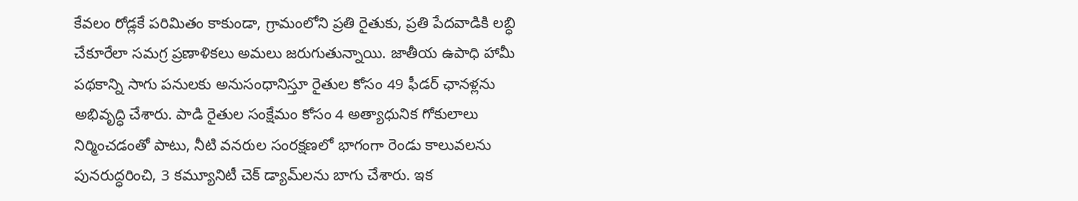కేవలం రోడ్లకే పరిమితం కాకుండా, గ్రామంలోని ప్రతి రైతుకు, ప్రతి పేదవాడికి లబ్ధి చేకూరేలా సమగ్ర ప్రణాళికలు అమలు జరుగుతున్నాయి. జాతీయ ఉపాధి హామీ పథకాన్ని సాగు పనులకు అనుసంధానిస్తూ రైతుల కోసం 49 ఫీడర్ ఛానళ్లను అభివృద్ధి చేశారు. పాడి రైతుల సంక్షేమం కోసం 4 అత్యాధునిక గోకులాలు నిర్మించడంతో పాటు, నీటి వనరుల సంరక్షణలో భాగంగా రెండు కాలువలను పునరుద్ధరించి, 3 కమ్యూనిటీ చెక్ డ్యామ్‌లను బాగు చేశారు. ఇక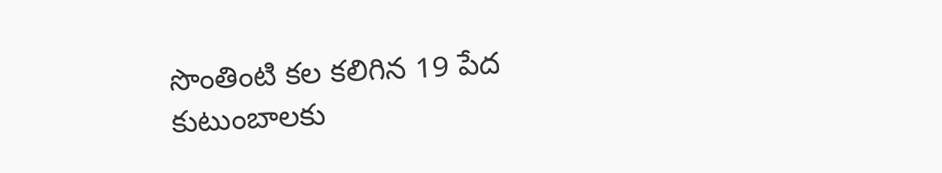సొంతింటి కల కలిగిన 19 పేద కుటుంబాలకు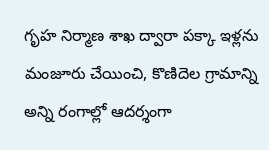గృహ నిర్మాణ శాఖ ద్వారా పక్కా ఇళ్లను మంజూరు చేయించి, కొణిదెల గ్రామాన్ని అన్ని రంగాల్లో ఆదర్శంగా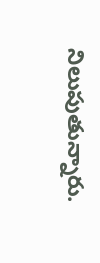నిలుపుతున్నారు.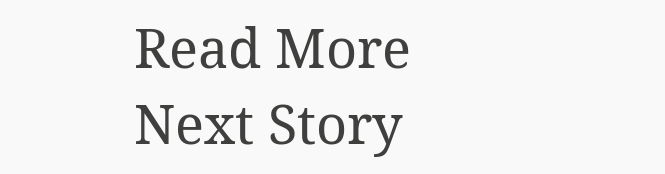Read More
Next Story